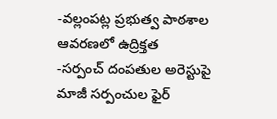-వల్లంపట్ల ప్రభుత్వ పాఠశాల ఆవరణలో ఉద్రిక్తత
-సర్పంచ్ దంపతుల అరెస్టుపై మాజీ సర్పంచుల ఫైర్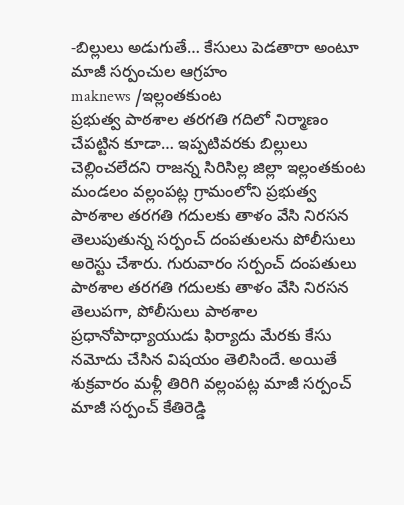-బిల్లులు అడుగుతే… కేసులు పెడతారా అంటూ మాజీ సర్పంచుల ఆగ్రహం
maknews /ఇల్లంతకుంట
ప్రభుత్వ పాఠశాల తరగతి గదిలో నిర్మాణం చేపట్టిన కూడా… ఇప్పటివరకు బిల్లులు చెల్లించలేదని రాజన్న సిరిసిల్ల జిల్లా ఇల్లంతకుంట మండలం వల్లంపట్ల గ్రామంలోని ప్రభుత్వ పాఠశాల తరగతి గదులకు తాళం వేసి నిరసన తెలుపుతున్న సర్పంచ్ దంపతులను పోలీసులు అరెస్టు చేశారు. గురువారం సర్పంచ్ దంపతులు పాఠశాల తరగతి గదులకు తాళం వేసి నిరసన తెలుపగా, పోలీసులు పాఠశాల ప్రధానోపాధ్యాయుడు ఫిర్యాదు మేరకు కేసు నమోదు చేసిన విషయం తెలిసిందే. అయితే శుక్రవారం మళ్లీ తిరిగి వల్లంపట్ల మాజీ సర్పంచ్ మాజీ సర్పంచ్ కేతిరెడ్డి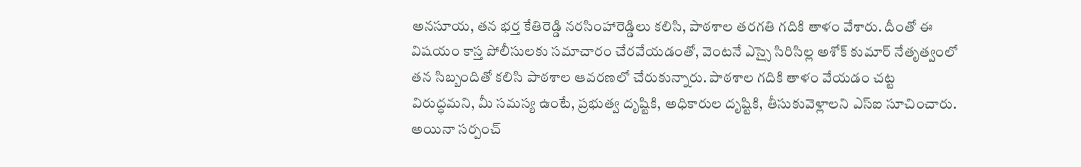అనసూయ, తన భర్త కేతిరెడ్డి నరసింహారెడ్డిలు కలిసి, పాఠశాల తరగతి గదికి తాళం వేశారు. దీంతో ఈ విషయం కాస్త పోలీసులకు సమాచారం చేరవేయడంతో, వెంటనే ఎస్సై సిరిసిల్ల అశోక్ కుమార్ నేతృత్వంలో తన సిబ్బందితో కలిసి పాఠశాల ఆవరణలో చేరుకున్నారు. పాఠశాల గదికి తాళం వేయడం చట్ట విరుద్ధమని, మీ సమస్య ఉంటే, ప్రభుత్వ దృష్టికి, అధికారుల దృష్టికి, తీసుకువెళ్లాలని ఎస్ఐ సూచించారు. అయినా సర్పంచ్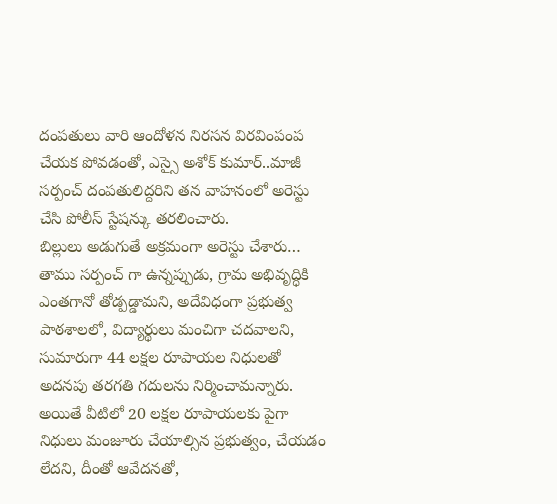దంపతులు వారి ఆందోళన నిరసన విరవింపంప చేయక పోవడంతో, ఎస్సై అశోక్ కుమార్..మాజీ సర్పంచ్ దంపతులిద్దరిని తన వాహనంలో అరెస్టు చేసి పోలీస్ స్టేషన్కు తరలించారు.
బిల్లులు అడుగుతే అక్రమంగా అరెస్టు చేశారు…
తాము సర్పంచ్ గా ఉన్నప్పుడు, గ్రామ అభివృద్ధికి ఎంతగానో తోడ్పడ్డామని, అదేవిధంగా ప్రభుత్వ పాఠశాలలో, విద్యార్థులు మంచిగా చదవాలని, సుమారుగా 44 లక్షల రూపాయల నిధులతో అదనపు తరగతి గదులను నిర్మించామన్నారు. అయితే వీటిలో 20 లక్షల రూపాయలకు పైగా నిధులు మంజూరు చేయాల్సిన ప్రభుత్వం, చేయడం లేదని, దీంతో ఆవేదనతో,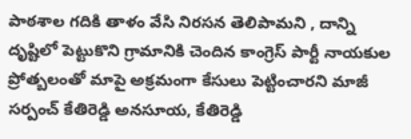పాఠశాల గదికి తాళం వేసి నిరసన తెలిపామని , దాన్ని దృష్టిలో పెట్టుకొని గ్రామానికి చెందిన కాంగ్రెస్ పార్టీ నాయకుల ప్రోత్బలంతో మాపై అక్రమంగా కేసులు పెట్టించారని మాజీ సర్పంచ్ కేతిరెడ్డి అనసూయ, కేతిరెడ్డి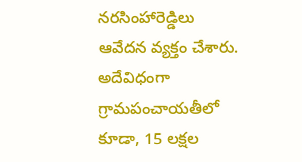నరసింహారెడ్డిలు ఆవేదన వ్యక్తం చేశారు. అదేవిధంగా గ్రామపంచాయతీలో కూడా, 15 లక్షల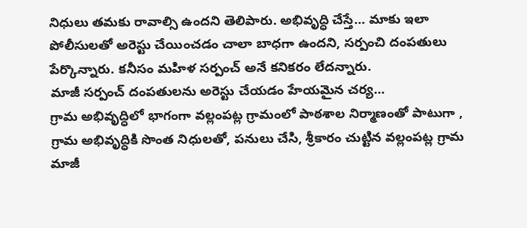నిధులు తమకు రావాల్సి ఉందని తెలిపారు. అభివృద్ధి చేస్తే… మాకు ఇలా పోలీసులతో అరెస్టు చేయించడం చాలా బాధగా ఉందని, సర్పంచి దంపతులు పేర్కొన్నారు. కనీసం మహిళ సర్పంచ్ అనే కనికరం లేదన్నారు.
మాజీ సర్పంచ్ దంపతులను అరెస్టు చేయడం హేయమైన చర్య…
గ్రామ అభివృద్ధిలో భాగంగా వల్లంపట్ల గ్రామంలో పాఠశాల నిర్మాణంతో పాటుగా , గ్రామ అభివృద్ధికి సొంత నిధులతో, పనులు చేసి, శ్రీకారం చుట్టిన వల్లంపట్ల గ్రామ మాజీ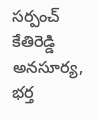సర్పంచ్ కేతిరెడ్డి అనసూర్య, భర్త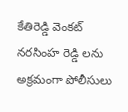కేతిరెడ్డి వెంకట్ నరసింహ రెడ్డి లను అక్రమంగా పోలీసులు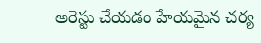అరెస్టు చేయడం హేయమైన చర్య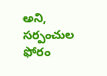అని, సర్పంచుల ఫోరం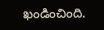ఖండించింది.